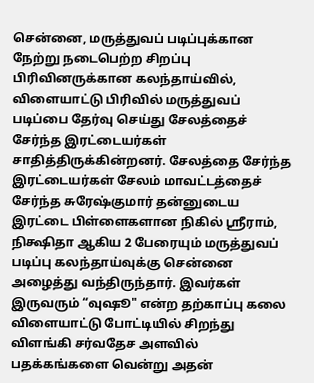சென்னை, மருத்துவப் படிப்புக்கான நேற்று நடைபெற்ற சிறப்பு பிரிவினருக்கான கலந்தாய்வில், விளையாட்டு பிரிவில் மருத்துவப் படிப்பை தேர்வு செய்து சேலத்தைச் சேர்ந்த இரட்டையர்கள் சாதித்திருக்கின்றனர். சேலத்தை சேர்ந்த இரட்டையர்கள் சேலம் மாவட்டத்தைச் சேர்ந்த சுரேஷ்குமார் தன்னுடைய இரட்டை பிள்ளைகளான நிகில் ஸ்ரீராம், நிக்ஷிதா ஆகிய 2 பேரையும் மருத்துவப் படிப்பு கலந்தாய்வுக்கு சென்னை அழைத்து வந்திருந்தார். இவர்கள் இருவரும் “வுஷூ" என்ற தற்காப்பு கலை விளையாட்டு போட்டியில் சிறந்து விளங்கி சர்வதேச அளவில் பதக்கங்களை வென்று அதன்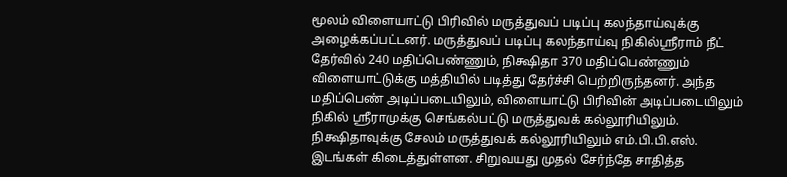மூலம் விளையாட்டு பிரிவில் மருத்துவப் படிப்பு கலந்தாய்வுக்கு அழைக்கப்பட்டனர். மருத்துவப் படிப்பு கலந்தாய்வு நிகில்ஸ்ரீராம் நீட் தேர்வில் 240 மதிப்பெண்ணும், நிக்ஷிதா 370 மதிப்பெண்ணும் விளையாட்டுக்கு மத்தியில் படித்து தேர்ச்சி பெற்றிருந்தனர். அந்த மதிப்பெண் அடிப்படையிலும், விளையாட்டு பிரிவின் அடிப்படையிலும் நிகில் ஸ்ரீராமுக்கு செங்கல்பட்டு மருத்துவக் கல்லூரியிலும். நிக்ஷிதாவுக்கு சேலம் மருத்துவக் கல்லூரியிலும் எம்.பி.பி.எஸ். இடங்கள் கிடைத்துள்ளன. சிறுவயது முதல் சேர்ந்தே சாதித்த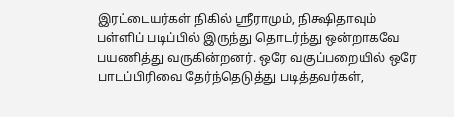இரட்டையர்கள் நிகில் ஸ்ரீராமும், நிக்ஷிதாவும் பள்ளிப் படிப்பில் இருந்து தொடர்ந்து ஒன்றாகவே பயணித்து வருகின்றனர். ஒரே வகுப்பறையில் ஒரே பாடப்பிரிவை தேர்ந்தெடுத்து படித்தவர்கள்,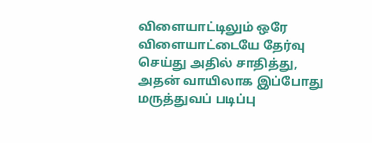விளையாட்டிலும் ஒரே விளையாட்டையே தேர்வு செய்து அதில் சாதித்து, அதன் வாயிலாக இப்போது மருத்துவப் படிப்பு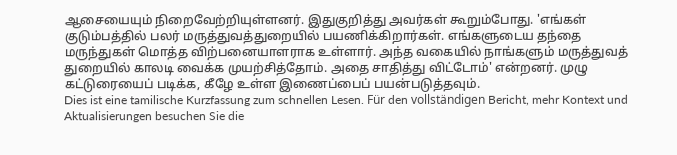ஆசையையும் நிறைவேற்றியுள்ளனர். இதுகுறித்து அவர்கள் கூறும்போது. 'எங்கள் குடும்பத்தில் பலர் மருத்துவத்துறையில் பயணிக்கிறார்கள். எங்களுடைய தந்தை மருந்துகள் மொத்த விற்பனையாளராக உள்ளார். அந்த வகையில் நாங்களும் மருத்துவத் துறையில் காலடி வைக்க முயற்சித்தோம். அதை சாதித்து விட்டோம்' என்றனர். முழு கட்டுரையைப் படிக்க, கீழே உள்ள இணைப்பைப் பயன்படுத்தவும்.
Dies ist eine tamilische Kurzfassung zum schnellen Lesen. Für den vollständigen Bericht, mehr Kontext und Aktualisierungen besuchen Sie die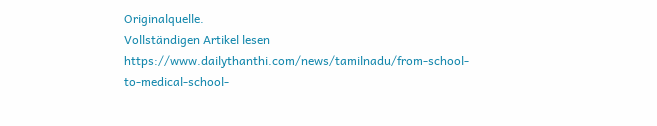Originalquelle.
Vollständigen Artikel lesen
https://www.dailythanthi.com/news/tamilnadu/from-school-to-medical-school-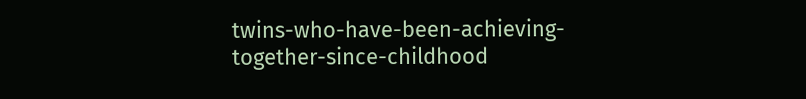twins-who-have-been-achieving-together-since-childhood